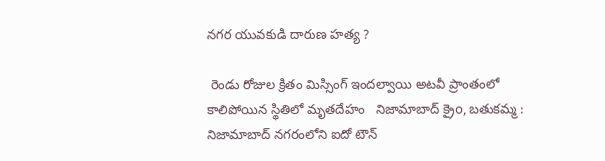నగర యువకుడి దారుణ హత్య ?

 రెండు రోజుల క్రితం మిస్సింగ్ ఇందల్వాయి అటవీ ప్రాంతంలో కాలిపోయిన స్థితిలో మృతదేహం   నిజామాబాద్ క్రైo, బతుకమ్మ : నిజామాబాద్ నగరంలోని ఐదో టౌన్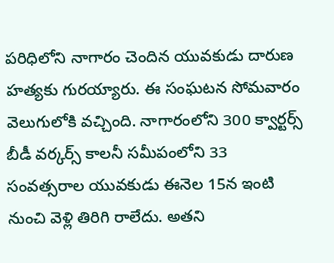పరిధిలోని నాగారం చెందిన యువకుడు దారుణ హత్యకు గురయ్యారు. ఈ సంఘటన సోమవారం వెలుగులోకి వచ్చింది. నాగారంలోని 300 క్వార్టర్స్ బీడీ వర్కర్స్ కాలనీ సమీపంలోని 33 సంవత్సరాల యువకుడు ఈనెల 15న ఇంటి నుంచి వెళ్లి తిరిగి రాలేదు. అతని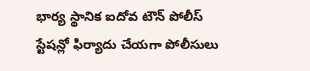భార్య స్థానిక ఐదోవ టౌన్ పోలీస్ స్టేషన్లో ఫిర్యాదు చేయగా పోలీసులు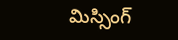మిస్సింగ్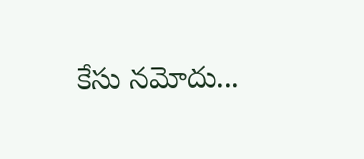కేసు నమోదు...